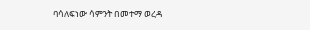ባሳለፍነው ሳምንት በመተማ ወረዳ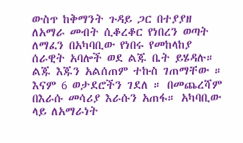ውስጥ ከቅማንት ጉዳይ ጋር በተያያዘ ለአማራ መብት ሲቆረቆር የነበረን ወጣት ለማፈን በአካባቢው የነበሩ የመከላከያ ሰራዊት አባሎች ወደ ልጁ ቤት ይሄዳሉ። ልጁ እጁን አልሰጠም ተኩስ ገጠማቸው ። እናም 6 ወታደሮችን ገደለ ። በመጨረሻም በእራሱ መሳሪያ እራሱን አጠፋ። አካባቢው ላይ ለአማራነት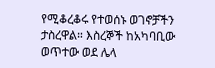የሚቆረቆሩ የተወሰኑ ወገኖቻችን ታስረዋል። እስረኞች ከአካባቢው ወጥተው ወደ ሌላ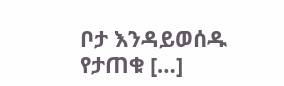ቦታ እንዳይወሰዱ የታጠቁ […]